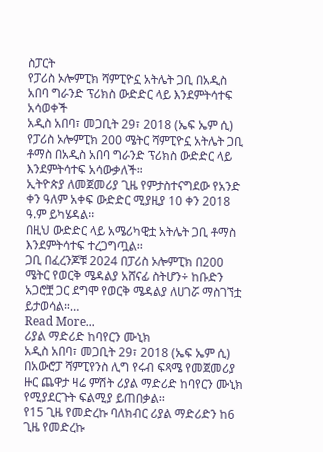ስፓርት
የፓሪስ ኦሎምፒክ ሻምፒዮኗ አትሌት ጋቢ በአዲስ አበባ ግራንድ ፕሪክስ ውድድር ላይ እንደምትሳተፍ አሳወቀች
አዲስ አበባ፣ መጋቢት 29፣ 2018 (ኤፍ ኤም ሲ) የፓሪስ ኦሎምፒክ 200 ሜትር ሻምፒዮኗ አትሌት ጋቢ ቶማስ በአዲስ አበባ ግራንድ ፕሪክስ ውድድር ላይ እንደምትሳተፍ አሳውቃለች።
ኢትዮጵያ ለመጀመሪያ ጊዜ የምታስተናግደው የአንድ ቀን ዓለም አቀፍ ውድድር ሚያዚያ 10 ቀን 2018 ዓ.ም ይካሄዳል፡፡
በዚህ ውድድር ላይ አሜሪካዊቷ አትሌት ጋቢ ቶማስ እንደምትሳተፍ ተረጋግጧል፡፡
ጋቢ በፈረንጆቹ 2024 በፓሪስ ኦሎምፒክ በ200 ሜትር የወርቅ ሜዳልያ አሸናፊ ስትሆን÷ ከቡድን አጋሮቿ ጋር ደግሞ የወርቅ ሜዳልያ ለሀገሯ ማስገኘቷ ይታወሳል።…
Read More...
ሪያል ማድሪድ ከባየርን ሙኒክ
አዲስ አበባ፣ መጋቢት 29፣ 2018 (ኤፍ ኤም ሲ) በአውሮፓ ሻምፒየንስ ሊግ የሩብ ፍጻሜ የመጀመሪያ ዙር ጨዋታ ዛሬ ምሽት ሪያል ማድሪድ ከባየርን ሙኒክ የሚያደርጉት ፍልሚያ ይጠበቃል፡፡
የ15 ጊዜ የመድረኩ ባለክብር ሪያል ማድሪድን ከ6 ጊዜ የመድረኩ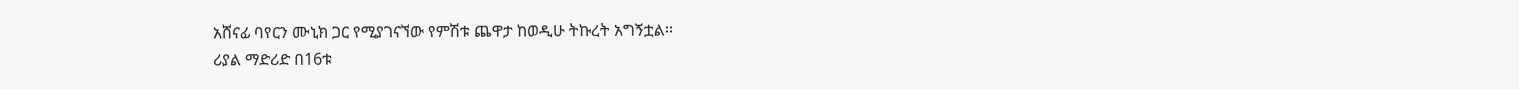አሸናፊ ባየርን ሙኒክ ጋር የሚያገናኘው የምሽቱ ጨዋታ ከወዲሁ ትኩረት አግኝቷል፡፡
ሪያል ማድሪድ በ16ቱ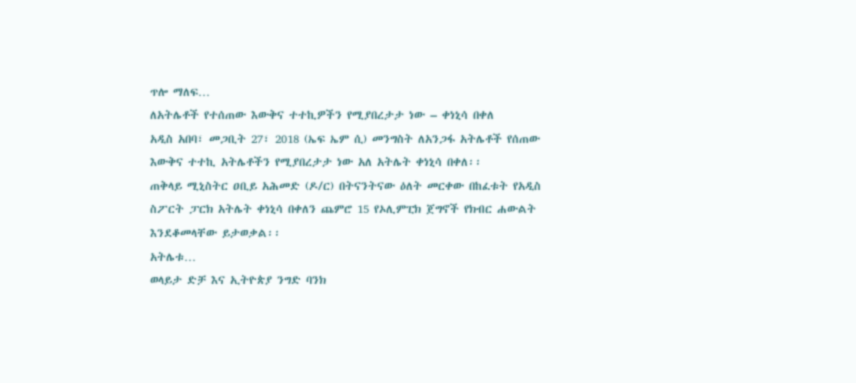ጥሎ ማለፍ…
ለአትሌቶች የተሰጠው እውቅና ተተኪዎችን የሚያበረታታ ነው – ቀነኒሳ በቀለ
አዲስ አበባ፣ መጋቢት 27፣ 2018 (ኤፍ ኤም ሲ) መንግስት ለአንጋፋ አትሌቶች የሰጠው እውቅና ተተኪ አትሌቶችን የሚያበረታታ ነው አለ አትሌት ቀነኒሳ በቀለ፡፡
ጠቅላይ ሚኒስትር ዐቢይ አሕመድ (ዶ/ር) በትናንትናው ዕለት መርቀው በከፈቱት የአዲስ ስፖርት ፓርክ አትሌት ቀነኒሳ በቀለን ጨምሮ 15 የኦሊምፒክ ጀግኖች የክብር ሐውልት እንደቆመላቸው ይታወቃል፡፡
አትሌቱ…
ወላይታ ድቻ እና ኢትዮጵያ ንግድ ባንክ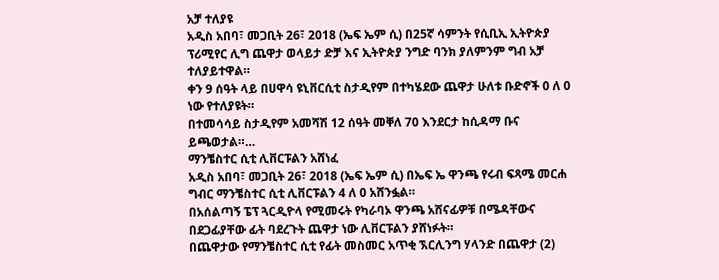አቻ ተለያዩ
አዲስ አበባ፣ መጋቢት 26፣ 2018 (ኤፍ ኤም ሲ) በ25ኛ ሳምንት የሲቢኢ ኢትዮጵያ ፕሪሚየር ሊግ ጨዋታ ወላይታ ድቻ እና ኢትዮጵያ ንግድ ባንክ ያለምንም ግብ አቻ ተለያይተዋል።
ቀን 9 ሰዓት ላይ በሀዋሳ ዩኒቨርሲቲ ስታዲየም በተካሄደው ጨዋታ ሁለቱ ቡድኖች 0 ለ 0 ነው የተለያዩት።
በተመሳሳይ ስታዲየም አመሻሽ 12 ሰዓት መቐለ 70 እንደርታ ከሲዳማ ቡና ይጫወታል።…
ማንቼስተር ሲቲ ሊቨርፑልን አሸነፈ
አዲስ አበባ፣ መጋቢት 26፣ 2018 (ኤፍ ኤም ሲ) በኤፍ ኤ ዋንጫ የሩብ ፍጻሜ መርሐ ግብር ማንቼስተር ሲቲ ሊቨርፑልን 4 ለ 0 አሸንፏል።
በአሰልጣኝ ፔፕ ጓርዲዮላ የሚመሩት የካራባኦ ዋንጫ አሸናፊዎቹ በሜዳቸውና በደጋፊያቸው ፊት ባደረጉት ጨዋታ ነው ሊቨርፑልን ያሸነፉት።
በጨዋታው የማንቼስተር ሲቲ የፊት መስመር አጥቂ ኧርሊንግ ሃላንድ በጨዋታ (2)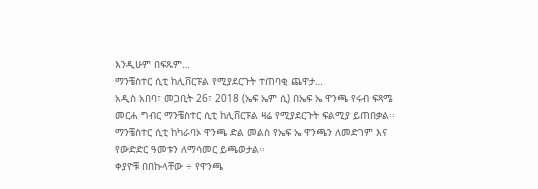እንዲሁም በፍጹም…
ማንቼስተር ሲቲ ከሊቨርፑል የሚያደርጉት ተጠባቂ ጨዋታ…
አዲስ አበባ፣ መጋቢት 26፣ 2018 (ኤፍ ኤም ሲ) በኤፍ ኤ ዋንጫ የሩብ ፍጻሜ መርሐ ግብር ማንቼስተር ሲቲ ከሊቨርፑል ዛሬ የሚያደርጉት ፍልሚያ ይጠበቃል፡፡
ማንቼስተር ሲቲ ከካራባኦ ዋንጫ ድል መልስ የኤፍ ኤ ዋንጫን ለመድገም እና የውድድር ዓመቱን ለማሳመር ይጫወታል፡፡
ቀያዮቹ በበኩላቸው ÷ የዋንጫ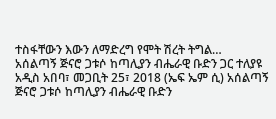ተስፋቸውን እውን ለማድረግ የሞት ሽረት ትግል…
አሰልጣኝ ጅናሮ ጋቱሶ ከጣሊያን ብሔራዊ ቡድን ጋር ተለያዩ
አዲስ አበባ፣ መጋቢት 25፣ 2018 (ኤፍ ኤም ሲ) አሰልጣኝ ጅናሮ ጋቱሶ ከጣሊያን ብሔራዊ ቡድን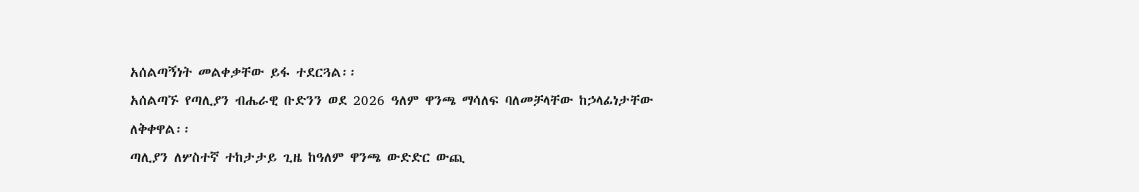አሰልጣኝነት መልቀቃቸው ይፋ ተደርጓል፡፡
አሰልጣኙ የጣሊያን ብሔራዊ ቡድንን ወደ 2026 ዓለም ዋንጫ ማሳለፍ ባለመቻላቸው ከኃላፊነታቸው ለቅቀዋል፡፡
ጣሊያን ለሦስተኛ ተከታታይ ጊዜ ከዓለም ዋንጫ ውድድር ውጪ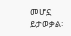መሆኗ ይታወቃል፡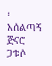፡
አሰልጣኝ ጅናሮ ጋቱሶ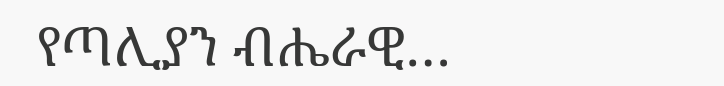የጣሊያን ብሔራዊ…